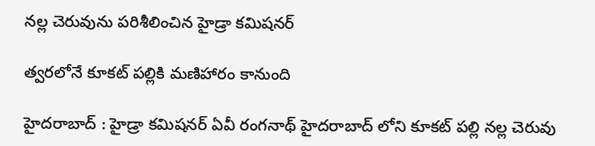న‌ల్ల చెరువును ప‌రిశీలించిన హైడ్రా క‌మిష‌న‌ర్

త్వ‌ర‌లోనే కూక‌ట్ ప‌ల్లికి మ‌ణిహారం కానుంది

హైద‌రాబాద్ : హైడ్రా క‌మిష‌న‌ర్ ఏవీ రంగ‌నాథ్ హైద‌రాబాద్ లోని కూక‌ట్ ప‌ల్లి న‌ల్ల చెరువు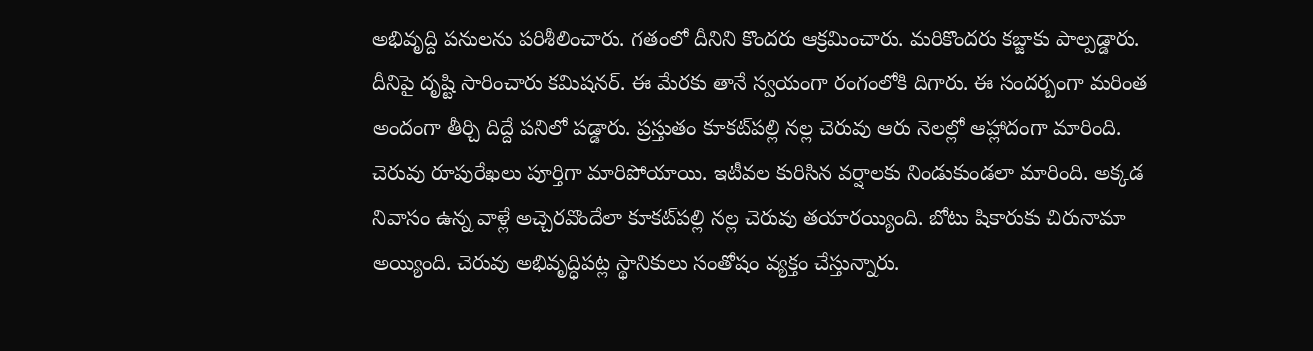అభివృద్ది ప‌నుల‌ను ప‌రిశీలించారు. గ‌తంలో దీనిని కొంద‌రు ఆక్ర‌మించారు. మ‌రికొంద‌రు క‌బ్జాకు పాల్ప‌డ్డారు. దీనిపై దృష్టి సారించారు క‌మిష‌న‌ర్. ఈ మేర‌కు తానే స్వ‌యంగా రంగంలోకి దిగారు. ఈ సంద‌ర్బంగా మ‌రింత అందంగా తీర్చి దిద్దే ప‌నిలో ప‌డ్డారు. ప్ర‌స్తుతం కూక‌ట్‌ప‌ల్లి న‌ల్ల చెరువు ఆరు నెలల్లో ఆహ్లాదంగా మారింది. చెరువు రూపురేఖ‌లు పూర్తిగా మారిపోయాయి. ఇటీవ‌ల కురిసిన వ‌ర్షాల‌కు నిండుకుండ‌లా మారింది. అక్క‌డ నివాసం ఉన్న వాళ్లే అచ్చెర‌వొందేలా కూక‌ట్‌ప‌ల్లి న‌ల్ల చెరువు త‌యార‌య్యింది. బోటు షికారుకు చిరునామా అయ్యింది. చెరువు అభివృద్ధిప‌ట్ల స్థానికులు సంతోషం వ్య‌క్తం చేస్తున్నారు.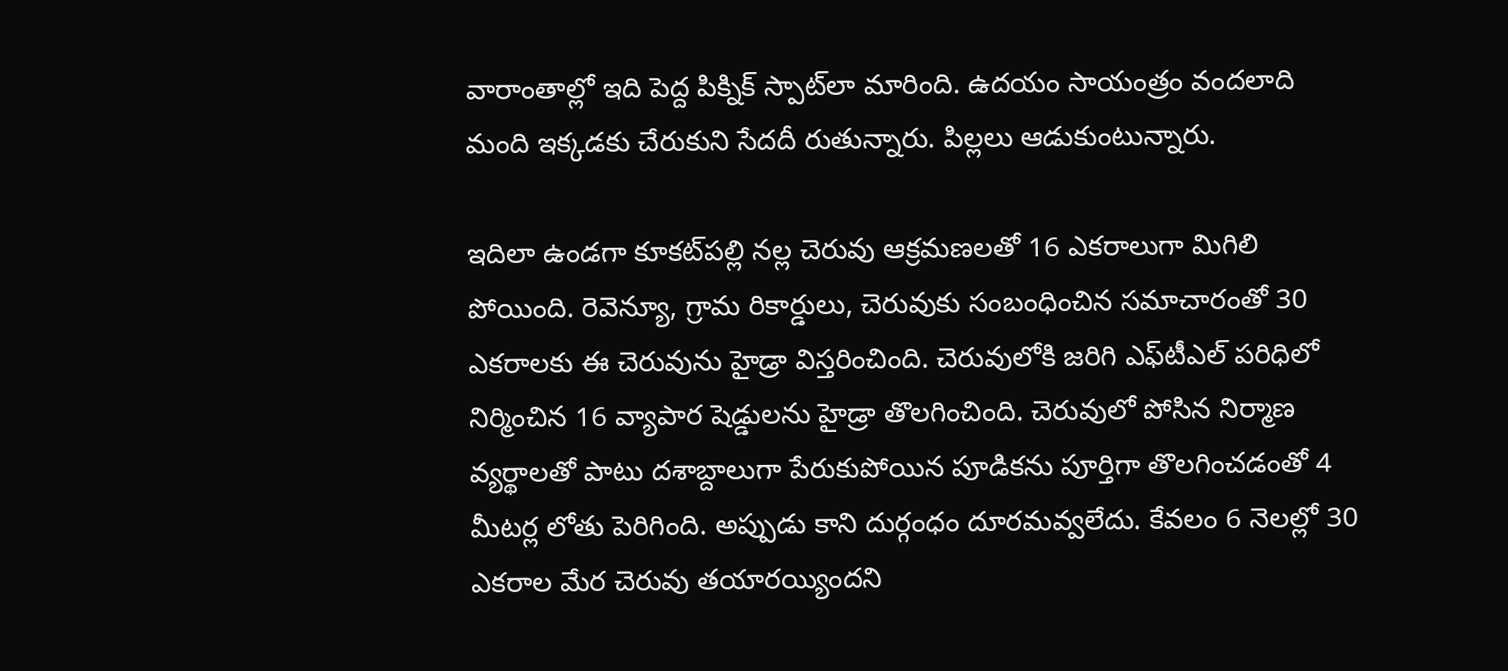వారాంతాల్లో ఇది పెద్ద పిక్నిక్ స్పాట్‌లా మారింది. ఉద‌యం సాయంత్రం వంద‌లాది మంది ఇక్క‌డ‌కు చేరుకుని సేద‌దీ రుతున్నారు. పిల్ల‌లు ఆడుకుంటున్నారు.

ఇదిలా ఉండ‌గా కూక‌ట్‌ప‌ల్లి న‌ల్ల చెరువు ఆక్ర‌మ‌ణ‌ల‌తో 16 ఎక‌రాలుగా మిగిలి పోయింది. రెవెన్యూ, గ్రామ రికార్డులు, చెరువుకు సంబంధించిన స‌మాచారంతో 30 ఎక‌రాల‌కు ఈ చెరువును హైడ్రా విస్త‌రించింది. చెరువులోకి జ‌రిగి ఎఫ్‌టీఎల్ ప‌రిధిలో నిర్మించిన 16 వ్యాపార షెడ్డుల‌ను హైడ్రా తొల‌గించింది. చెరువులో పోసిన నిర్మాణ వ్య‌ర్థాల‌తో పాటు ద‌శాబ్దాలుగా పేరుకుపోయిన పూడిక‌ను పూర్తిగా తొల‌గించ‌డంతో 4 మీట‌ర్ల లోతు పెరిగింది. అప్పుడు కాని దుర్గంధం దూర‌మ‌వ్వ‌లేదు. కేవ‌లం 6 నెల‌ల్లో 30 ఎక‌రాల మేర చెరువు త‌యార‌య్యింద‌ని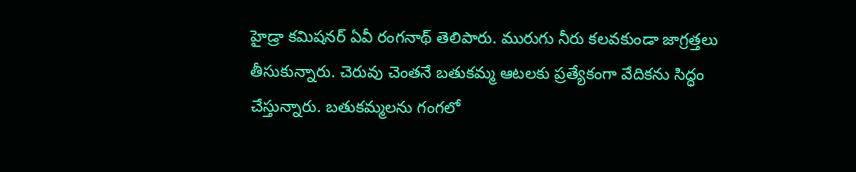హైడ్రా క‌మిష‌న‌ర్ ఏవీ రంగ‌నాథ్ తెలిపారు. మురుగు నీరు క‌ల‌వ‌కుండా జాగ్ర‌త్త‌లు తీసుకున్నారు. చెరువు చెంత‌నే బ‌తుక‌మ్మ ఆట‌ల‌కు ప్ర‌త్యేకంగా వేదిక‌ను సిద్ధం చేస్తున్నారు. బ‌తుక‌మ్మ‌ల‌ను గంగ‌లో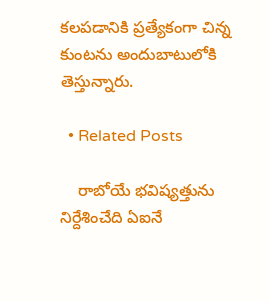క‌ల‌ప‌డానికి ప్ర‌త్యేకంగా చిన్న కుంట‌ను అందుబాటులోకి తెస్తున్నారు.

  • Related Posts

    రాబోయే భ‌విష్య‌త్తును నిర్దేశించేది ఏఐనే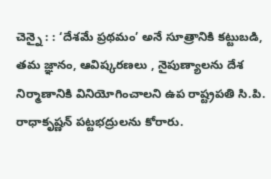చెన్నై : : ‘దేశమే ప్రథమం’ అనే సూత్రానికి కట్టుబడి, తమ జ్ఞానం, ఆవిష్కరణలు , నైపుణ్యాలను దేశ నిర్మాణానికి వినియోగించాలని ఉప రాష్ట్రపతి సి.పి. రాధాకృష్ణన్ పట్టభద్రులను కోరారు.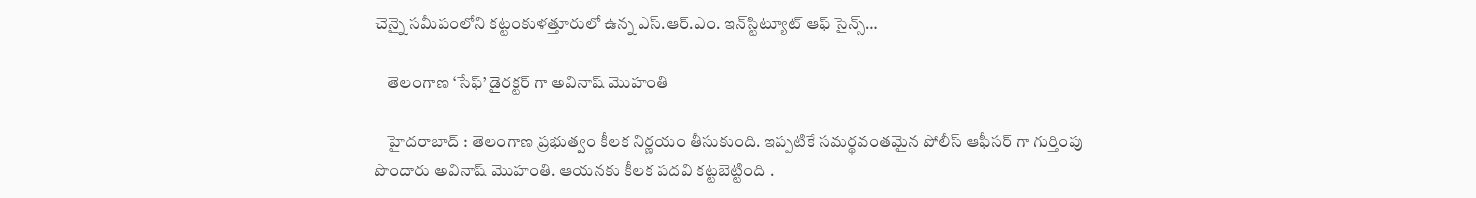చెన్నై సమీపంలోని కట్టంకుళత్తూరులో ఉన్న ఎస్.ఆర్.ఎం. ఇన్‌స్టిట్యూట్ ఆఫ్ సైన్స్…

    తెలంగాణ ‘సేఫ్’ డైర‌క్ట‌ర్ గా అవినాష్ మొహంతి

    హైద‌రాబాద్ : తెలంగాణ ప్ర‌భుత్వం కీల‌క నిర్ణ‌యం తీసుకుంది. ఇప్ప‌టికే స‌మ‌ర్థ‌వంత‌మైన పోలీస్ ఆఫీస‌ర్ గా గుర్తింపు పొందారు అవినాష్ మొహంతి. ఆయ‌న‌కు కీల‌క ప‌ద‌వి క‌ట్ట‌బెట్టింది .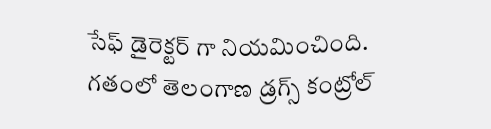సేఫ్ డైరెక్ట‌ర్ గా నియ‌మించింది. గతంలో తెలంగాణ డ్రగ్స్ కంట్రోల్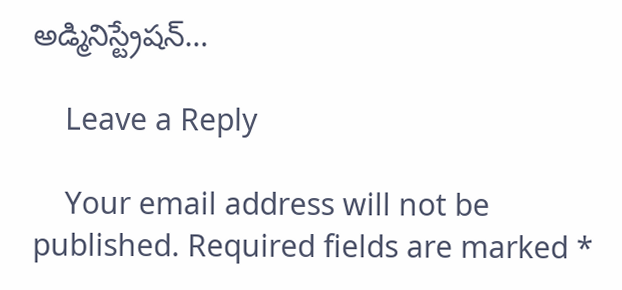అడ్మినిస్ట్రేషన్…

    Leave a Reply

    Your email address will not be published. Required fields are marked *